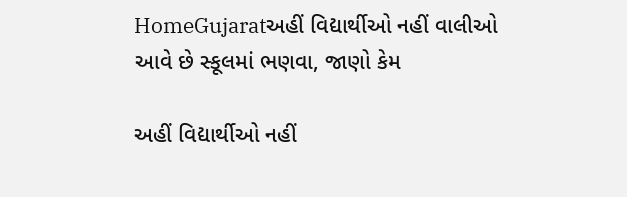HomeGujaratઅહીં વિદ્યાર્થીઓ નહીં વાલીઓ આવે છે સ્કૂલમાં ભણવા, જાણો કેમ

અહીં વિદ્યાર્થીઓ નહીં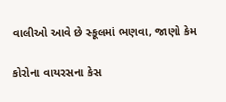વાલીઓ આવે છે સ્કૂલમાં ભણવા, જાણો કેમ

કોરોના વાયરસના કેસ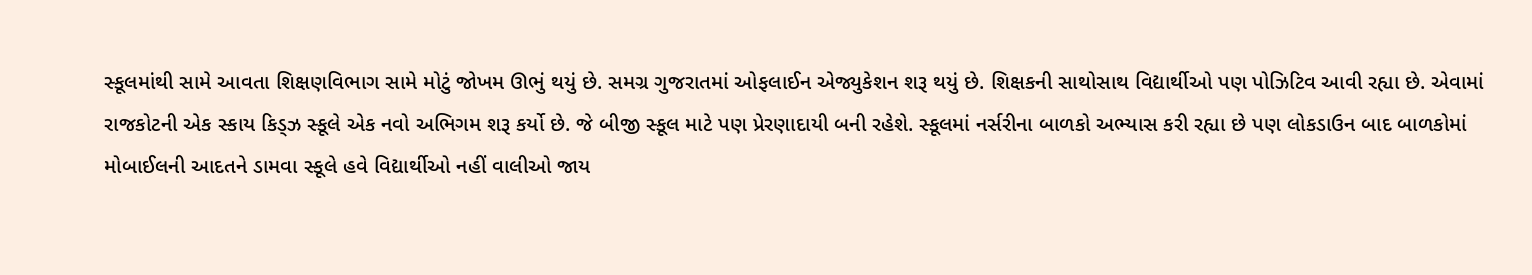સ્કૂલમાંથી સામે આવતા શિક્ષણવિભાગ સામે મોટું જોખમ ઊભું થયું છે. સમગ્ર ગુજરાતમાં ઓફલાઈન એજ્યુકેશન શરૂ થયું છે. શિક્ષકની સાથોસાથ વિદ્યાર્થીઓ પણ પોઝિટિવ આવી રહ્યા છે. એવામાં રાજકોટની એક સ્કાય કિડ્ઝ સ્કૂલે એક નવો અભિગમ શરૂ કર્યો છે. જે બીજી સ્કૂલ માટે પણ પ્રેરણાદાયી બની રહેશે. સ્કૂલમાં નર્સરીના બાળકો અભ્યાસ કરી રહ્યા છે પણ લોકડાઉન બાદ બાળકોમાં મોબાઈલની આદતને ડામવા સ્કૂલે હવે વિદ્યાર્થીઓ નહીં વાલીઓ જાય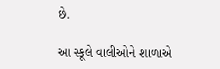છે.

આ સ્કૂલે વાલીઓને શાળાએ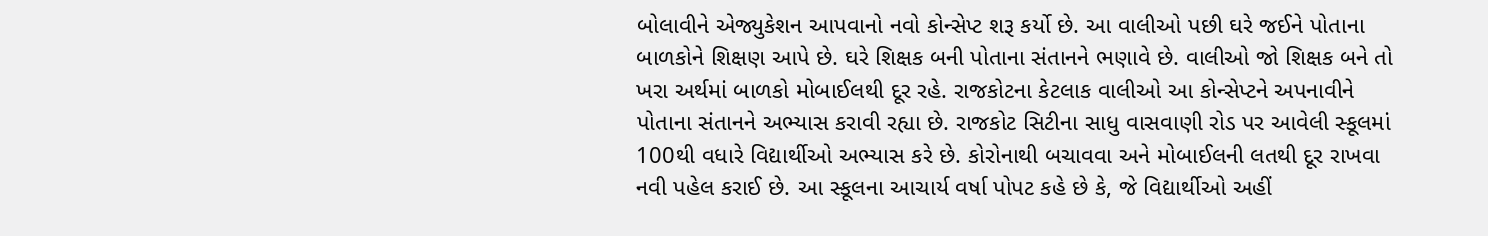બોલાવીને એજ્યુકેશન આપવાનો નવો કોન્સેપ્ટ શરૂ કર્યો છે. આ વાલીઓ પછી ઘરે જઈને પોતાના બાળકોને શિક્ષણ આપે છે. ઘરે શિક્ષક બની પોતાના સંતાનને ભણાવે છે. વાલીઓ જો શિક્ષક બને તો ખરા અર્થમાં બાળકો મોબાઈલથી દૂર રહે. રાજકોટના કેટલાક વાલીઓ આ કોન્સેપ્ટને અપનાવીને પોતાના સંતાનને અભ્યાસ કરાવી રહ્યા છે. રાજકોટ સિટીના સાધુ વાસવાણી રોડ પર આવેલી સ્કૂલમાં 100થી વધારે વિદ્યાર્થીઓ અભ્યાસ કરે છે. કોરોનાથી બચાવવા અને મોબાઈલની લતથી દૂર રાખવા નવી પહેલ કરાઈ છે. આ સ્કૂલના આચાર્ય વર્ષા પોપટ કહે છે કે, જે વિદ્યાર્થીઓ અહીં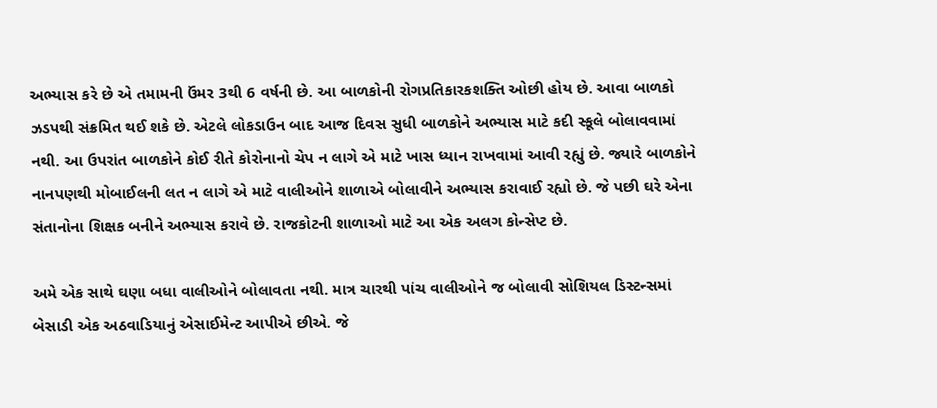અભ્યાસ કરે છે એ તમામની ઉંમર 3થી 6 વર્ષની છે. આ બાળકોની રોગપ્રતિકારકશક્તિ ઓછી હોય છે. આવા બાળકો ઝડપથી સંક્રમિત થઈ શકે છે. એટલે લોકડાઉન બાદ આજ દિવસ સુધી બાળકોને અભ્યાસ માટે કદી સ્કૂલે બોલાવવામાં નથી. આ ઉપરાંત બાળકોને કોઈ રીતે કોરોનાનો ચેપ ન લાગે એ માટે ખાસ ધ્યાન રાખવામાં આવી રહ્યું છે. જ્યારે બાળકોને નાનપણથી મોબાઈલની લત ન લાગે એ માટે વાલીઓને શાળાએ બોલાવીને અભ્યાસ કરાવાઈ રહ્યો છે. જે પછી ઘરે એના સંતાનોના શિક્ષક બનીને અભ્યાસ કરાવે છે. રાજકોટની શાળાઓ માટે આ એક અલગ કોન્સેપ્ટ છે.

અમે એક સાથે ઘણા બધા વાલીઓને બોલાવતા નથી. માત્ર ચારથી પાંચ વાલીઓને જ બોલાવી સોશિયલ ડિસ્ટન્સમાં બેસાડી એક અઠવાડિયાનું એસાઈમેન્ટ આપીએ છીએ. જે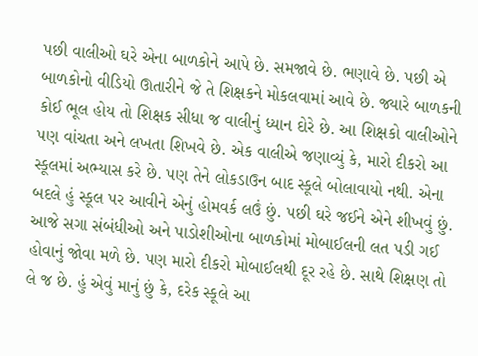પછી વાલીઓ ઘરે એના બાળકોને આપે છે. સમજાવે છે. ભણાવે છે. પછી એ બાળકોનો વીડિયો ઊતારીને જે તે શિક્ષકને મોકલવામાં આવે છે. જ્યારે બાળકની કોઈ ભૂલ હોય તો શિક્ષક સીધા જ વાલીનું ધ્યાન દોરે છે. આ શિક્ષકો વાલીઓને પણ વાંચતા અને લખતા શિખવે છે. એક વાલીએ જણાવ્યું કે, મારો દીકરો આ સ્કૂલમાં અભ્યાસ કરે છે. પણ તેને લોકડાઉન બાદ સ્કૂલે બોલાવાયો નથી. એના બદલે હું સ્કૂલ પર આવીને એનું હોમવર્ક લઉં છું. પછી ઘરે જઈને એને શીખવું છું. આજે સગા સંબંધીઓ અને પાડોશીઓના બાળકોમાં મોબાઈલની લત પડી ગઈ હોવાનું જોવા મળે છે. પણ મારો દીકરો મોબાઈલથી દૂર રહે છે. સાથે શિક્ષણ તો લે જ છે. હું એવું માનું છું કે, દરેક સ્કૂલે આ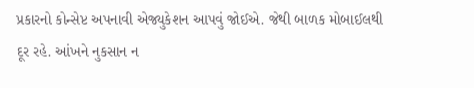પ્રકારનો કોન્સેપ્ટ અપનાવી એજ્યુકેશન આપવું જોઈએ. જેથી બાળક મોબાઈલથી દૂર રહે. આંખને નુકસાન ન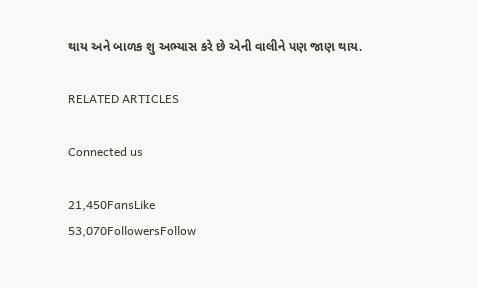થાય અને બાળક શુ અભ્યાસ કરે છે એની વાલીને પણ જાણ થાય.

RELATED ARTICLES

Connected us

21,450FansLike
53,070FollowersFollow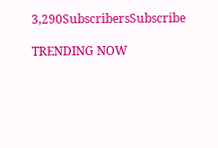3,290SubscribersSubscribe

TRENDING NOW